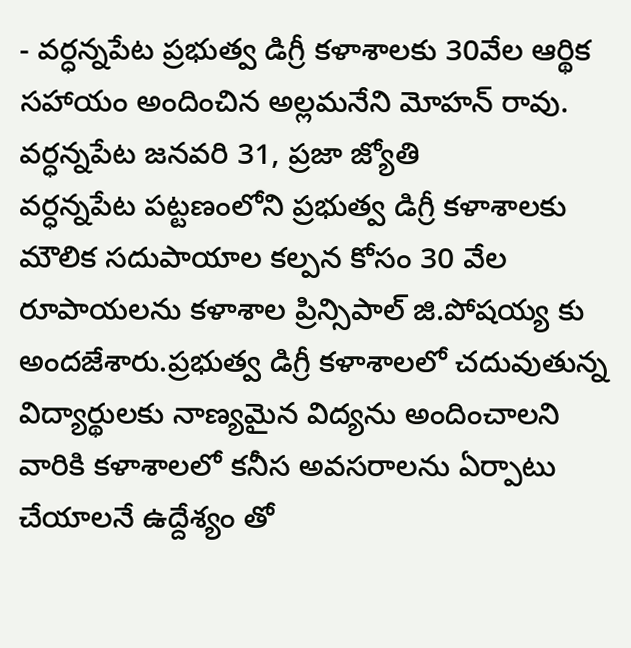- వర్ధన్నపేట ప్రభుత్వ డిగ్రీ కళాశాలకు 30వేల ఆర్థిక సహాయం అందించిన అల్లమనేని మోహన్ రావు.
వర్ధన్నపేట జనవరి 31, ప్రజా జ్యోతి
వర్ధన్నపేట పట్టణంలోని ప్రభుత్వ డిగ్రీ కళాశాలకు మౌలిక సదుపాయాల కల్పన కోసం 30 వేల రూపాయలను కళాశాల ప్రిన్సిపాల్ జి.పోషయ్య కు అందజేశారు.ప్రభుత్వ డిగ్రీ కళాశాలలో చదువుతున్న విద్యార్థులకు నాణ్యమైన విద్యను అందించాలని వారికి కళాశాలలో కనీస అవసరాలను ఏర్పాటు చేయాలనే ఉద్దేశ్యం తో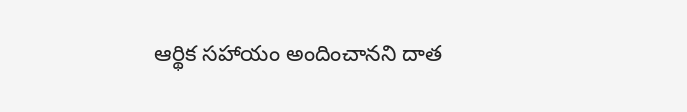ఆర్థిక సహాయం అందించానని దాత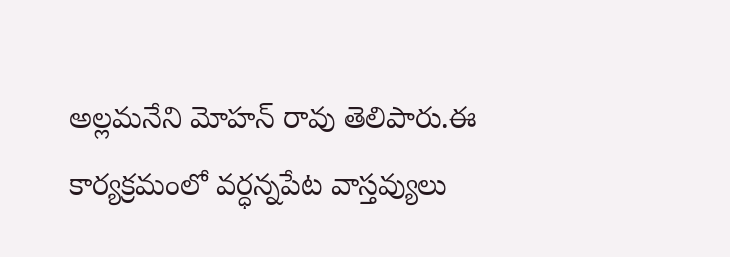అల్లమనేని మోహన్ రావు తెలిపారు.ఈ కార్యక్రమంలో వర్ధన్నపేట వాస్తవ్యులు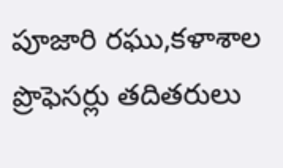పూజారి రఘు,కళాశాల ప్రొఫెసర్లు తదితరులు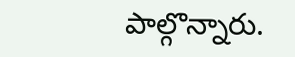పాల్గొన్నారు.